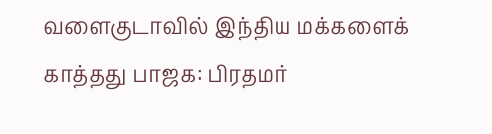வளைகுடாவில் இந்திய மக்களைக் காத்தது பாஜக: பிரதமர்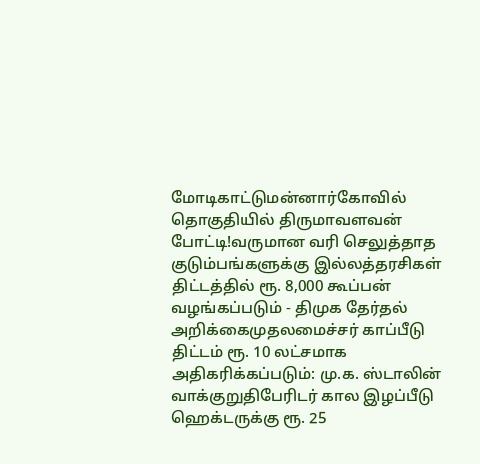மோடிகாட்டுமன்னார்கோவில் தொகுதியில் திருமாவளவன் போட்டி!வருமான வரி செலுத்தாத குடும்பங்களுக்கு இல்லத்தரசிகள் திட்டத்தில் ரூ. 8,000 கூப்பன் வழங்கப்படும் - திமுக தேர்தல் அறிக்கைமுதலமைச்சர் காப்பீடு திட்டம் ரூ. 10 லட்சமாக அதிகரிக்கப்படும்: மு.க. ஸ்டாலின் வாக்குறுதிபேரிடர் கால இழப்பீடு ஹெக்டருக்கு ரூ. 25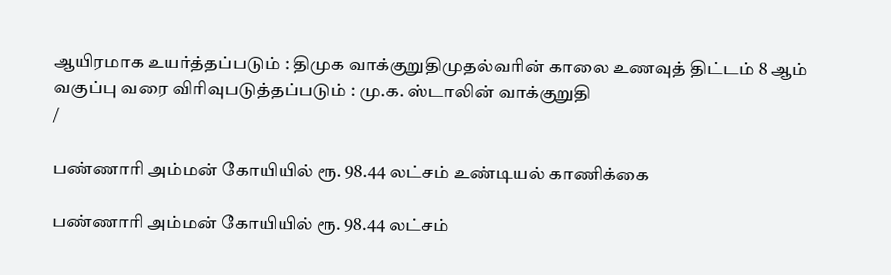ஆயிரமாக உயர்த்தப்படும் : திமுக வாக்குறுதிமுதல்வரின் காலை உணவுத் திட்டம் 8 ஆம் வகுப்பு வரை விரிவுபடுத்தப்படும் : மு.க. ஸ்டாலின் வாக்குறுதி
/

பண்ணாரி அம்மன் கோயியில் ரூ. 98.44 லட்சம் உண்டியல் காணிக்கை

பண்ணாரி அம்மன் கோயியில் ரூ. 98.44 லட்சம்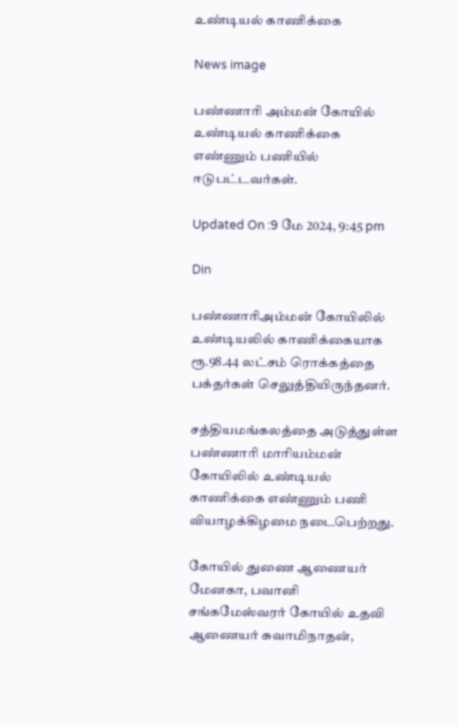உண்டியல் காணிக்கை

News image

பண்ணாரி அம்மன் கோயில் உண்டியல் காணிக்கை எண்ணும் பணியில் ஈடுபட்டவர்கள்.

Updated On :9 மே 2024, 9:45 pm

Din

பண்ணாரிஅம்மன் கோயிலில் உண்டியலில் காணிக்கையாக ரூ.98.44 லட்சம் ரொக்கத்தை பக்தர்கள் செலுத்தியிருந்தனர்.

சத்தியமங்கலத்தை அடுத்துள்ள பண்ணாரி மாரியம்மன் கோயிலில் உண்டியல் காணிக்கை எண்ணும் பணி வியாழக்கிழமை நடைபெற்றது.

கோயில் துணை ஆணையர் மேனகா, பவானி சங்கமேஸ்வரர் கோயில் உதவி ஆணையர் சுவாமிநாதன்,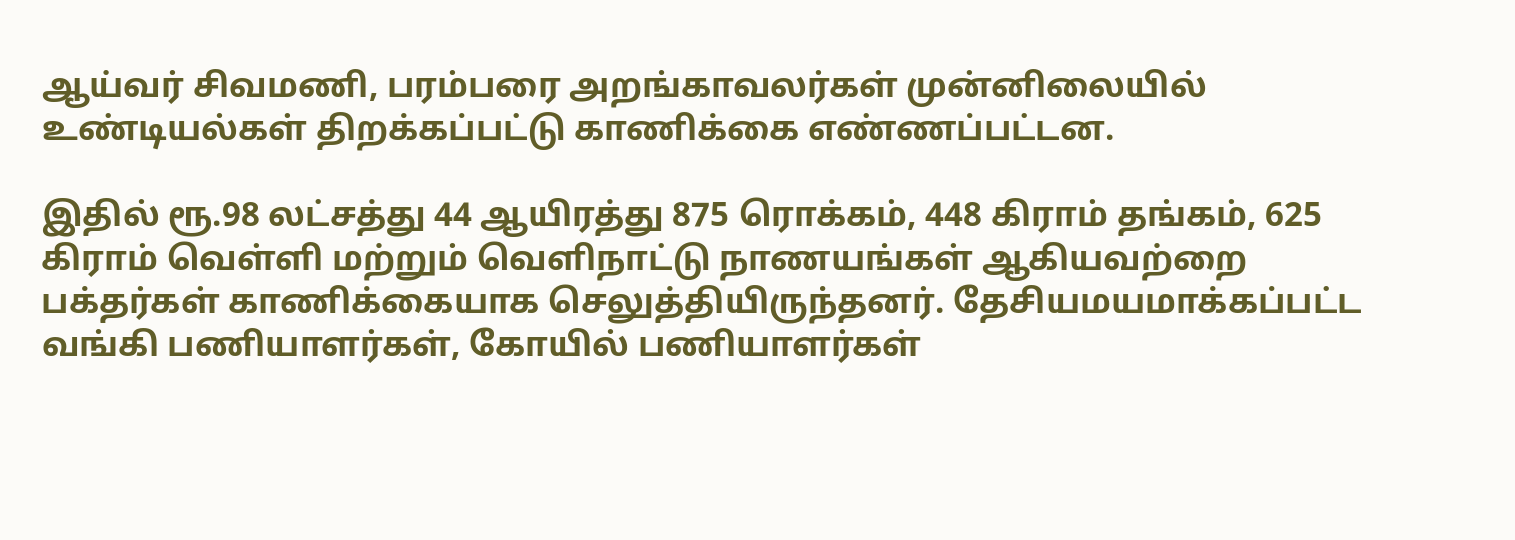ஆய்வர் சிவமணி, பரம்பரை அறங்காவலர்கள் முன்னிலையில் உண்டியல்கள் திறக்கப்பட்டு காணிக்கை எண்ணப்பட்டன.

இதில் ரூ.98 லட்சத்து 44 ஆயிரத்து 875 ரொக்கம், 448 கிராம் தங்கம், 625 கிராம் வெள்ளி மற்றும் வெளிநாட்டு நாணயங்கள் ஆகியவற்றை பக்தர்கள் காணிக்கையாக செலுத்தியிருந்தனர். தேசியமயமாக்கப்பட்ட வங்கி பணியாளர்கள், கோயில் பணியாளர்கள்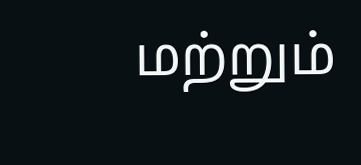மற்றும்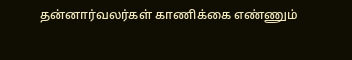தன்னார்வலர்கள் காணிக்கை எண்ணும்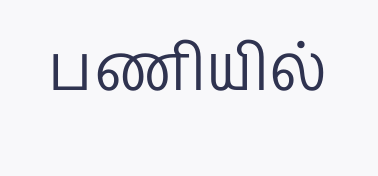பணியில்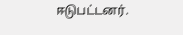ஈடுபட்டனர்.